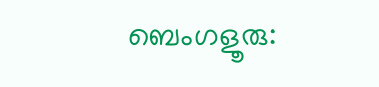ബെംഗളൂരു: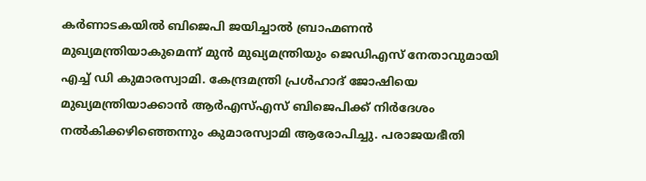കർണാടകയിൽ ബിജെപി ജയിച്ചാൽ ബ്രാഹ്മണൻ മുഖ്യമന്ത്രിയാകുമെന്ന് മുൻ മുഖ്യമന്ത്രിയും ജെഡിഎസ് നേതാവുമായി എച്ച് ഡി കുമാരസ്വാമി. കേന്ദ്രമന്ത്രി പ്രൾഹാദ് ജോഷിയെ മുഖ്യമന്ത്രിയാക്കാൻ ആർഎസ്എസ് ബിജെപിക്ക് നിർദേശം നൽകിക്കഴിഞ്ഞെന്നും കുമാരസ്വാമി ആരോപിച്ചു. പരാജയഭീതി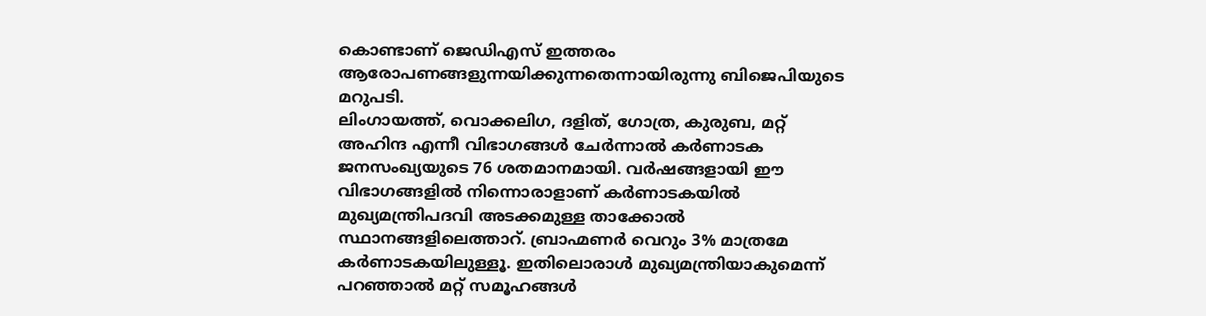കൊണ്ടാണ് ജെഡിഎസ് ഇത്തരം ആരോപണങ്ങളുന്നയിക്കുന്നതെന്നായിരുന്നു ബിജെപിയുടെ മറുപടി.
ലിംഗായത്ത്, വൊക്കലിഗ, ദളിത്, ഗോത്ര, കുരുബ, മറ്റ് അഹിന്ദ എന്നീ വിഭാഗങ്ങൾ ചേർന്നാൽ കർണാടക ജനസംഖ്യയുടെ 76 ശതമാനമായി. വർഷങ്ങളായി ഈ വിഭാഗങ്ങളിൽ നിന്നൊരാളാണ് കർണാടകയിൽ മുഖ്യമന്ത്രിപദവി അടക്കമുള്ള താക്കോൽ സ്ഥാനങ്ങളിലെത്താറ്. ബ്രാഹ്മണർ വെറും 3% മാത്രമേ കർണാടകയിലുള്ളൂ. ഇതിലൊരാൾ മുഖ്യമന്ത്രിയാകുമെന്ന് പറഞ്ഞാൽ മറ്റ് സമൂഹങ്ങൾ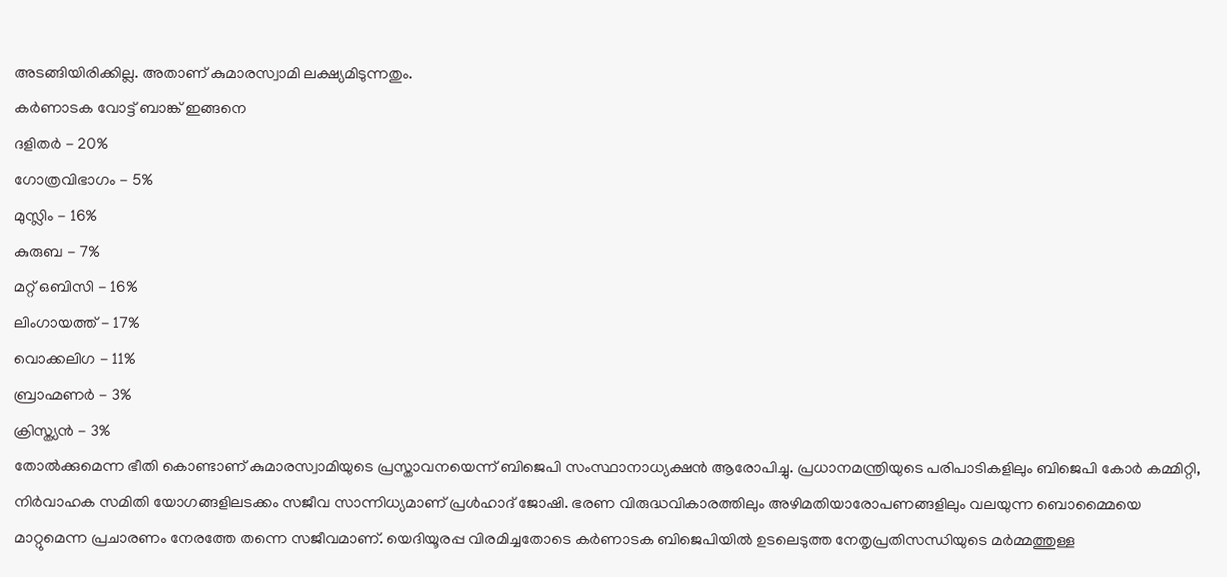അടങ്ങിയിരിക്കില്ല. അതാണ് കുമാരസ്വാമി ലക്ഷ്യമിടുന്നതും.
കർണാടക വോട്ട് ബാങ്ക് ഇങ്ങനെ
ദളിതർ - 20%
ഗോത്രവിഭാഗം - 5%
മുസ്ലിം - 16%
കുരുബ - 7%
മറ്റ് ഒബിസി - 16%
ലിംഗായത്ത് - 17%
വൊക്കലിഗ - 11%
ബ്രാഹ്മണർ - 3%
ക്രിസ്ത്യൻ - 3%
തോൽക്കുമെന്ന ഭീതി കൊണ്ടാണ് കുമാരസ്വാമിയുടെ പ്രസ്താവനയെന്ന് ബിജെപി സംസ്ഥാനാധ്യക്ഷൻ ആരോപിച്ചു. പ്രധാനമന്ത്രിയുടെ പരിപാടികളിലും ബിജെപി കോർ കമ്മിറ്റി, നിർവാഹക സമിതി യോഗങ്ങളിലടക്കം സജീവ സാന്നിധ്യമാണ് പ്രൾഹാദ് ജോഷി. ഭരണ വിരുദ്ധവികാരത്തിലും അഴിമതിയാരോപണങ്ങളിലും വലയുന്ന ബൊമ്മൈയെ മാറ്റുമെന്ന പ്രചാരണം നേരത്തേ തന്നെ സജീവമാണ്. യെദിയൂരപ്പ വിരമിച്ചതോടെ കർണാടക ബിജെപിയിൽ ഉടലെടുത്ത നേതൃപ്രതിസന്ധിയുടെ മർമ്മത്തുള്ള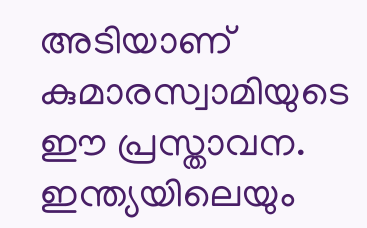അടിയാണ് കുമാരസ്വാമിയുടെ ഈ പ്രസ്താവന.
ഇന്ത്യയിലെയും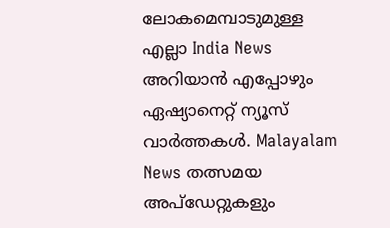ലോകമെമ്പാടുമുള്ള എല്ലാ India News അറിയാൻ എപ്പോഴും ഏഷ്യാനെറ്റ് ന്യൂസ് വാർത്തകൾ. Malayalam News തത്സമയ അപ്ഡേറ്റുകളും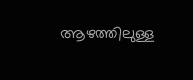ആഴത്തിലുള്ള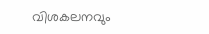വിശകലനവും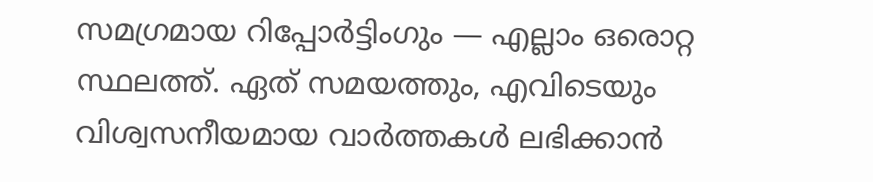സമഗ്രമായ റിപ്പോർട്ടിംഗും — എല്ലാം ഒരൊറ്റ സ്ഥലത്ത്. ഏത് സമയത്തും, എവിടെയും വിശ്വസനീയമായ വാർത്തകൾ ലഭിക്കാൻ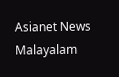Asianet News Malayalam